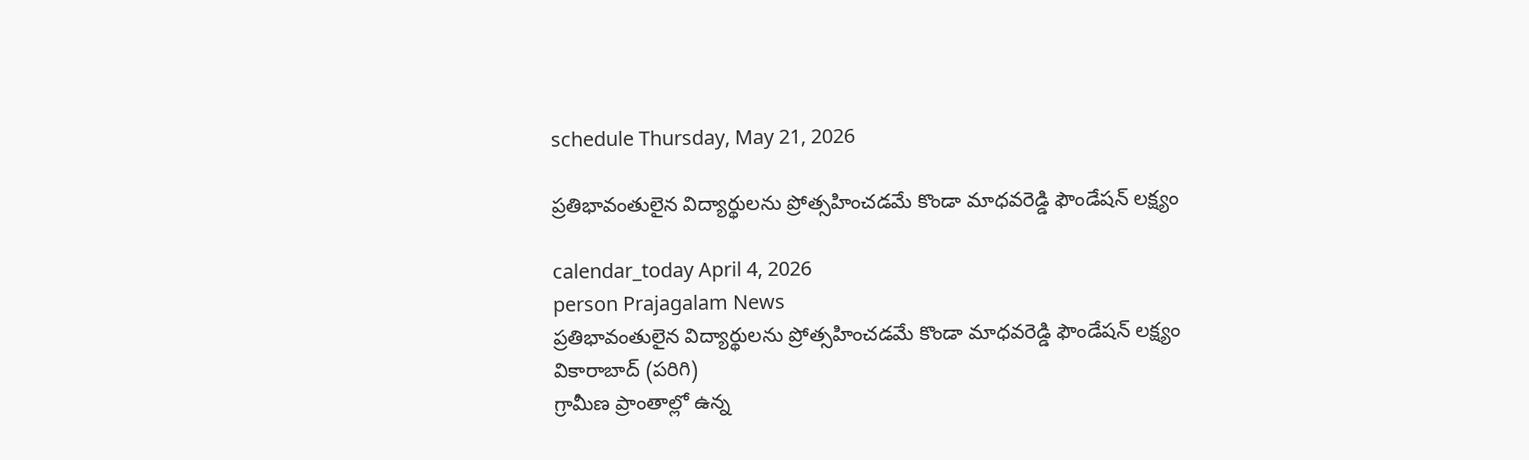schedule Thursday, May 21, 2026

ప్రతిభావంతులైన విద్యార్థులను ప్రోత్సహించడమే కొండా మాధవరెడ్డి ఫౌండేషన్ లక్ష్యం

calendar_today April 4, 2026
person Prajagalam News
ప్రతిభావంతులైన విద్యార్థులను ప్రోత్సహించడమే కొండా మాధవరెడ్డి ఫౌండేషన్ లక్ష్యం
వికారాబాద్ (పరిగి)
గ్రామీణ ప్రాంతాల్లో ఉన్న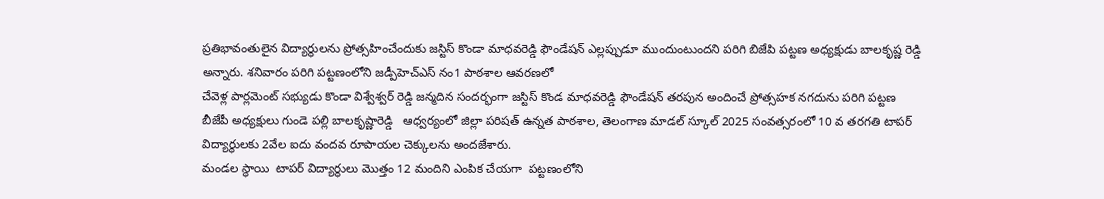ప్రతిభావంతులైన విద్యార్థులను ప్రోత్సహించేందుకు జస్టిస్ కొండా మాధవరెడ్డి ఫౌండేషన్ ఎల్లప్పుడూ ముందుంటుందని పరిగి బిజేపి పట్టణ అధ్యక్షుడు బాలకృష్ణ రెడ్డి అన్నారు. శనివారం పరిగి పట్టణంలోని జడ్పీహెచ్ఎస్ నం1 పాఠశాల ఆవరణలో
చేవెళ్ల పార్లమెంట్ సభ్యుడు కొండా విశ్వేశ్వర్ రెడ్డి జన్మదిన సందర్భంగా జస్టిస్ కొండ మాధవరెడ్డి ఫౌండేషన్ తరపున అందించే ప్రోత్సహక నగదును పరిగి పట్టణ  బీజేపీ అధ్యక్షులు గుండె పల్లి బాలకృష్ణారెడ్డి   ఆధ్వర్యంలో జిల్లా పరిషత్ ఉన్నత పాఠశాల, తెలంగాణ మాడల్ స్కూల్ 2025 సంవత్సరంలో 10 వ తరగతి టాపర్ విద్యార్థులకు 2వేల ఐదు వందవ రూపాయల చెక్కులను అందజేశారు.
మండల స్థాయి  టాపర్ విద్యార్థులు మొత్తం 12 మందిని ఎంపిక చేయగా  పట్టణంలోని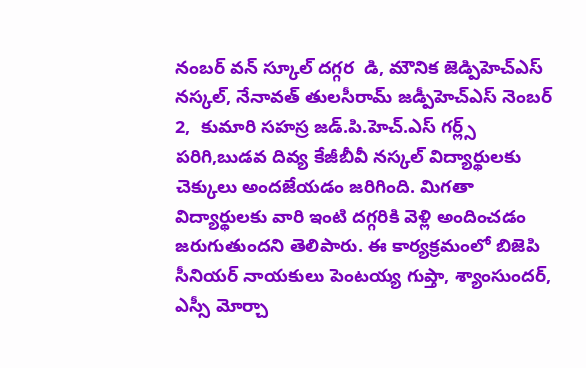నంబర్ వన్ స్కూల్ దగ్గర  డి, మౌనిక జెడ్పిహెచ్ఎస్ నస్కల్, నేనావత్ తులసీరామ్ జడ్పీహెచ్ఎస్ నెంబర్ 2,  కుమారి సహస్ర జడ్.పి.హెచ్.ఎస్ గర్ల్స్ పరిగి,బుడవ దివ్య కేజీబీవీ నస్కల్ విద్యార్థులకు చెక్కులు అందజేయడం జరిగింది. మిగతా విద్యార్థులకు వారి ఇంటి దగ్గరికి వెళ్లి అందించడం జరుగుతుందని తెలిపారు. ఈ కార్యక్రమంలో బిజెపి సీనియర్ నాయకులు పెంటయ్య గుప్తా, శ్యాంసుందర్, ఎస్సీ మోర్చా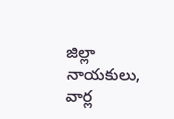జిల్లా నాయకులు, వార్ల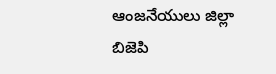ఆంజనేయులు జిల్లా బిజెపి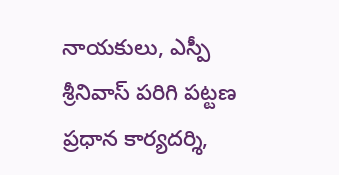నాయకులు, ఎస్పీ శ్రీనివాస్ పరిగి పట్టణ ప్రధాన కార్యదర్శి,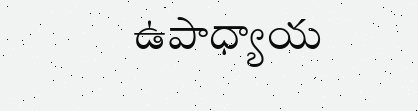ఉపాధ్యాయ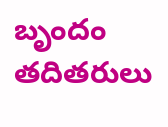బృందం తదితరులు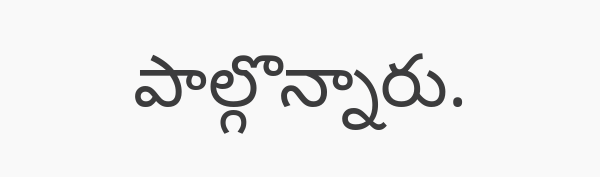పాల్గొన్నారు.